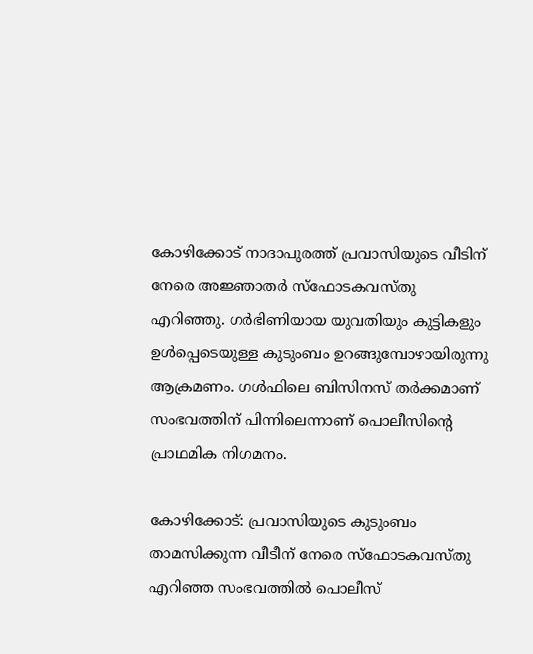കോഴിക്കോട് നാദാപുരത്ത് പ്രവാസിയുടെ വീടിന് നേരെ അജ്ഞാതർ സ്ഫോടകവസ്തു എറിഞ്ഞു. ഗർഭിണിയായ യുവതിയും കുട്ടികളും ഉൾപ്പെടെയുള്ള കുടുംബം ഉറങ്ങുമ്പോഴായിരുന്നു ആക്രമണം. ഗൾഫിലെ ബിസിനസ് തർക്കമാണ് സംഭവത്തിന് പിന്നിലെന്നാണ് പൊലീസിന്റെ പ്രാഥമിക നിഗമനം.

കോഴിക്കോട്: പ്രവാസിയുടെ കുടുംബം താമസിക്കുന്ന വീടീന് നേരെ സ്‌ഫോടകവസ്തു എറിഞ്ഞ സംഭവത്തില്‍ പൊലീസ്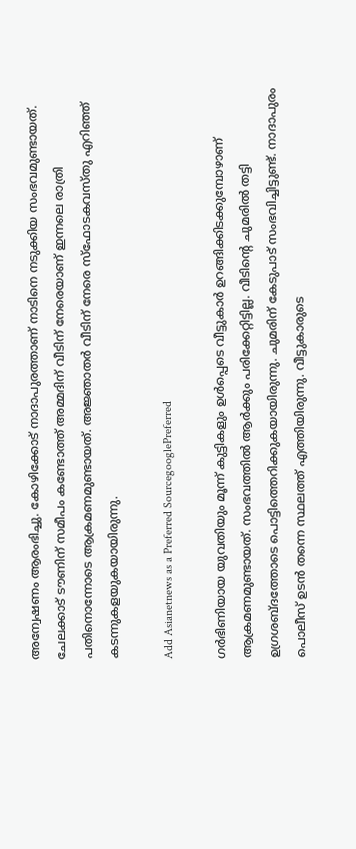അന്വേഷണം ആരംഭിച്ചു. കോഴിക്കോട് നാദാപുരത്താണ് നാടിനെ നടുക്കിയ സംഭവമുണ്ടായത്. ചേലക്കാട് ടൗണിന് സമീപം കണ്ടോത്ത് അമ്മദിന് വീടിന് നേരെയാണ് ഇന്നലെ രാത്രി പതിനൊന്നോടെ ആക്രമണമുണ്ടായത്. അജ്ഞാതര്‍ വീടിന് നേരെ സ്‌ഫോടകവസ്തു എറിഞ്ഞ് കടന്നുകളയുകയായിരുന്നു.

Add Asianetnews as a Preferred SourcegooglePreferred

ഗര്‍ഭിണിയായ യുവതിയും മൂന്ന് കുട്ടികളും ഉള്‍പ്പെടെ വീട്ടുകാര്‍ ഉറങ്ങിക്കിടക്കുമ്പോഴാണ് ആക്രമണമുണ്ടായത്. സംഭവത്തില്‍ ആര്‍ക്കും പരിക്കേറ്റിട്ടില്ല. വീടിന്റെ ചുമരില്‍ തട്ടി ഉഗ്രശബ്ദത്തോടെ പൊട്ടിത്തെറിക്കുകയായിരുന്നു. ചുമരിന് കേടുപാട് സംഭവിച്ചിട്ടുണ്ട്. നാദാപുരം പൊലീസ് ഉടന്‍ തന്നെ സ്ഥലത്ത് എത്തിയിരുന്നു. വീട്ടുകാരുടെ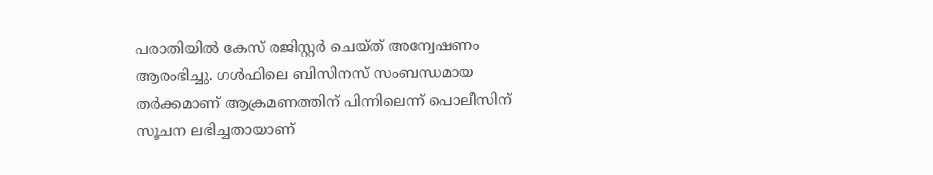പരാതിയില്‍ കേസ് രജിസ്റ്റര്‍ ചെയ്ത് അന്വേഷണം ആരംഭിച്ചു. ഗള്‍ഫിലെ ബിസിനസ് സംബന്ധമായ തര്‍ക്കമാണ് ആക്രമണത്തിന് പിന്നിലെന്ന് പൊലീസിന് സൂചന ലഭിച്ചതായാണ്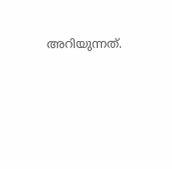അറിയുന്നത്.